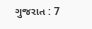ગુજરાત : 7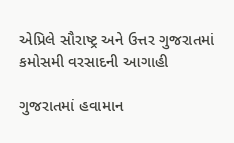એપ્રિલે સૌરાષ્ટ્ર અને ઉત્તર ગુજરાતમાં કમોસમી વરસાદની આગાહી

ગુજરાતમાં હવામાન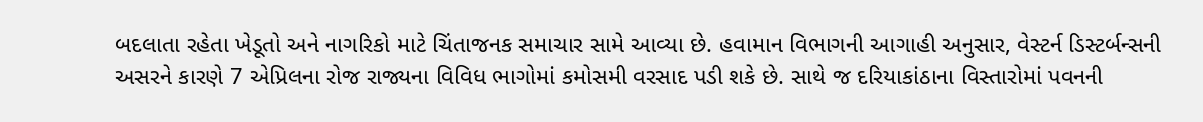બદલાતા રહેતા ખેડૂતો અને નાગરિકો માટે ચિંતાજનક સમાચાર સામે આવ્યા છે. હવામાન વિભાગની આગાહી અનુસાર, વેસ્ટર્ન ડિસ્ટર્બન્સની અસરને કારણે 7 એપ્રિલના રોજ રાજ્યના વિવિધ ભાગોમાં કમોસમી વરસાદ પડી શકે છે. સાથે જ દરિયાકાંઠાના વિસ્તારોમાં પવનની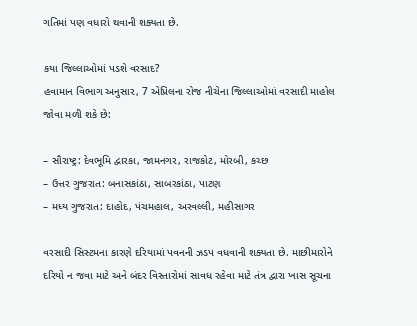ગતિમાં પણ વધારો થવાની શક્યતા છે.

કયા જિલ્લાઓમાં પડશે વરસાદ?
હવામાન વિભાગ અનુસાર, 7 એપ્રિલના રોજ નીચેના જિલ્લાઓમાં વરસાદી માહોલ જોવા મળી શકે છે:

– સૌરાષ્ટ્ર: દેવભૂમિ દ્વારકા, જામનગર, રાજકોટ, મોરબી, કચ્છ
– ઉત્તર ગુજરાત: બનાસકાંઠા, સાબરકાંઠા, પાટણ
– મધ્ય ગુજરાત: દાહોદ, પંચમહાલ, અરવલ્લી, મહીસાગર

વરસાદી સિસ્ટમના કારણે દરિયામાં પવનની ઝડપ વધવાની શક્યતા છે. માછીમારોને દરિયો ન જવા માટે અને બંદર વિસ્તારોમાં સાવધ રહેવા માટે તંત્ર દ્વારા ખાસ સૂચના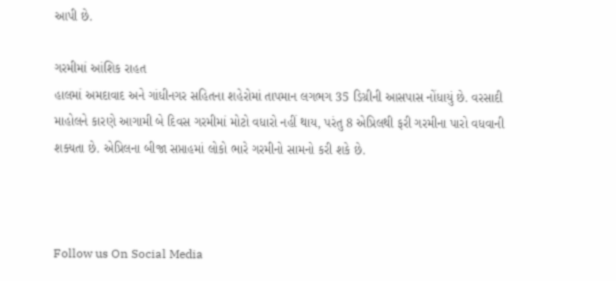આપી છે.

ગરમીમાં આંશિક રાહત
હાલમાં અમદાવાદ અને ગાંધીનગર સહિતના શહેરોમાં તાપમાન લગભગ 35 ડિગ્રીની આસપાસ નોંધાયું છે. વરસાદી માહોલને કારણે આગામી બે દિવસ ગરમીમાં મોટો વધારો નહીં થાય, પરંતુ 8 એપ્રિલથી ફરી ગરમીના પારો વધવાની શક્યતા છે. એપ્રિલના બીજા સપ્તાહમાં લોકો ભારે ગરમીનો સામનો કરી શકે છે.



Follow us On Social Media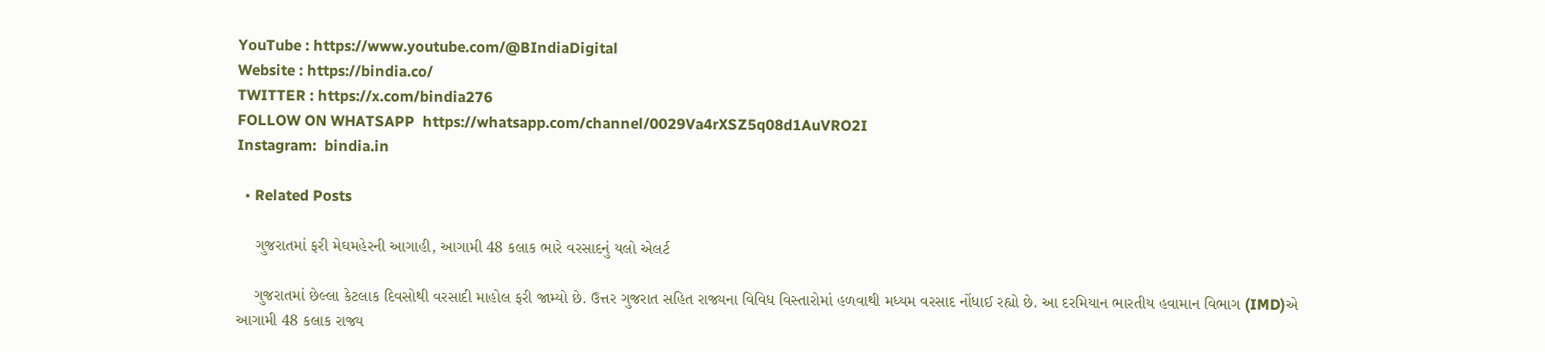YouTube : https://www.youtube.com/@BIndiaDigital
Website : https://bindia.co/
TWITTER : https://x.com/bindia276
FOLLOW ON WHATSAPP  https://whatsapp.com/channel/0029Va4rXSZ5q08d1AuVRO2I
Instagram:  bindia.in

  • Related Posts

    ગુજરાતમાં ફરી મેઘમહેરની આગાહી, આગામી 48 કલાક ભારે વરસાદનું યલો એલર્ટ

    ગુજરાતમાં છેલ્લા કેટલાક દિવસોથી વરસાદી માહોલ ફરી જામ્યો છે. ઉત્તર ગુજરાત સહિત રાજ્યના વિવિધ વિસ્તારોમાં હળવાથી મધ્યમ વરસાદ નોંધાઈ રહ્યો છે. આ દરમિયાન ભારતીય હવામાન વિભાગ (IMD)એ આગામી 48 કલાક રાજ્ય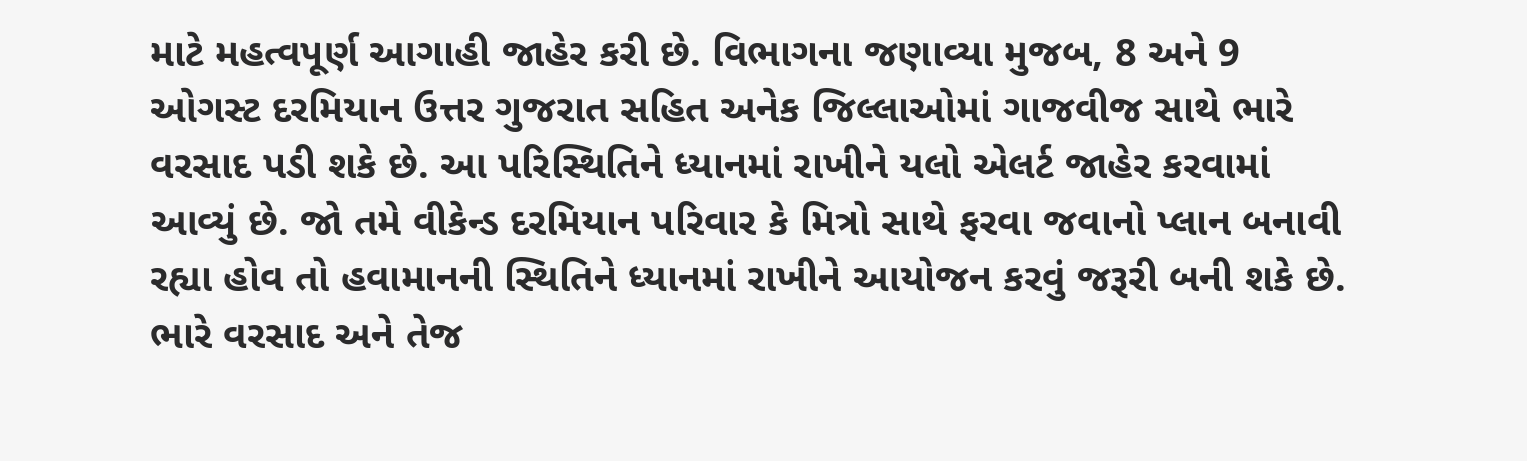માટે મહત્વપૂર્ણ આગાહી જાહેર કરી છે. વિભાગના જણાવ્યા મુજબ, 8 અને 9 ઓગસ્ટ દરમિયાન ઉત્તર ગુજરાત સહિત અનેક જિલ્લાઓમાં ગાજવીજ સાથે ભારે વરસાદ પડી શકે છે. આ પરિસ્થિતિને ધ્યાનમાં રાખીને યલો એલર્ટ જાહેર કરવામાં આવ્યું છે. જો તમે વીકેન્ડ દરમિયાન પરિવાર કે મિત્રો સાથે ફરવા જવાનો પ્લાન બનાવી રહ્યા હોવ તો હવામાનની સ્થિતિને ધ્યાનમાં રાખીને આયોજન કરવું જરૂરી બની શકે છે. ભારે વરસાદ અને તેજ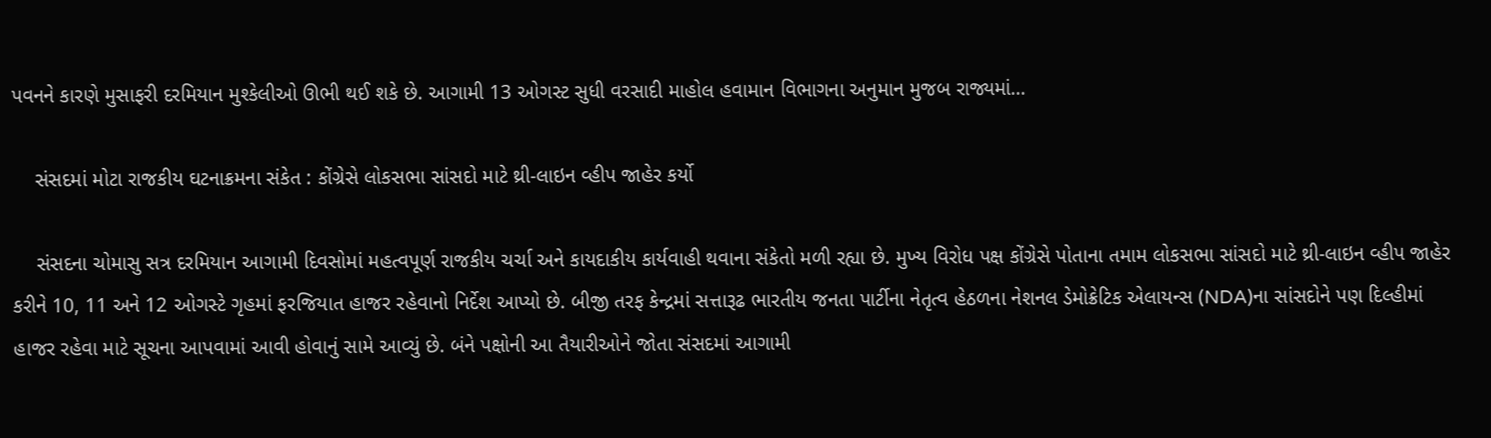પવનને કારણે મુસાફરી દરમિયાન મુશ્કેલીઓ ઊભી થઈ શકે છે. આગામી 13 ઓગસ્ટ સુધી વરસાદી માહોલ હવામાન વિભાગના અનુમાન મુજબ રાજ્યમાં…

    સંસદમાં મોટા રાજકીય ઘટનાક્રમના સંકેત : કોંગ્રેસે લોકસભા સાંસદો માટે થ્રી-લાઇન વ્હીપ જાહેર કર્યો

    સંસદના ચોમાસુ સત્ર દરમિયાન આગામી દિવસોમાં મહત્વપૂર્ણ રાજકીય ચર્ચા અને કાયદાકીય કાર્યવાહી થવાના સંકેતો મળી રહ્યા છે. મુખ્ય વિરોધ પક્ષ કોંગ્રેસે પોતાના તમામ લોકસભા સાંસદો માટે થ્રી-લાઇન વ્હીપ જાહેર કરીને 10, 11 અને 12 ઓગસ્ટે ગૃહમાં ફરજિયાત હાજર રહેવાનો નિર્દેશ આપ્યો છે. બીજી તરફ કેન્દ્રમાં સત્તારૂઢ ભારતીય જનતા પાર્ટીના નેતૃત્વ હેઠળના નેશનલ ડેમોક્રેટિક એલાયન્સ (NDA)ના સાંસદોને પણ દિલ્હીમાં હાજર રહેવા માટે સૂચના આપવામાં આવી હોવાનું સામે આવ્યું છે. બંને પક્ષોની આ તૈયારીઓને જોતા સંસદમાં આગામી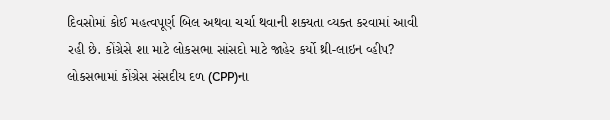દિવસોમાં કોઈ મહત્વપૂર્ણ બિલ અથવા ચર્ચા થવાની શક્યતા વ્યક્ત કરવામાં આવી રહી છે. કોંગ્રેસે શા માટે લોકસભા સાંસદો માટે જાહેર કર્યો થ્રી-લાઇન વ્હીપ? લોકસભામાં કોંગ્રેસ સંસદીય દળ (CPP)ના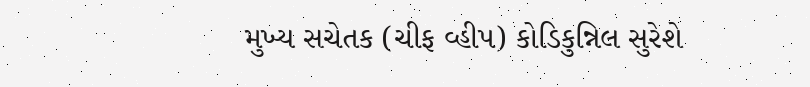મુખ્ય સચેતક (ચીફ વ્હીપ) કોડિકુન્નિલ સુરેશે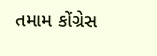તમામ કોંગ્રેસ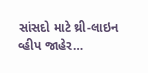સાંસદો માટે થ્રી-લાઇન વ્હીપ જાહેર…